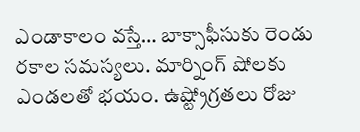ఎండాకాలం వస్తే… బాక్సాఫీసుకు రెండు రకాల సమస్యలు. మార్నింగ్ షోలకు ఎండలతో భయం. ఉష్ట్రోగ్రతలు రోజు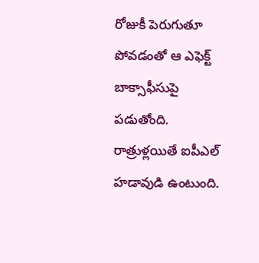రోజుకీ పెరుగుతూ పోవడంతో ఆ ఎఫెక్ట్ బాక్సాఫీసుపై పడుతోంది. రాత్రుళ్లయితే ఐపీఎల్ హడావుడి ఉంటుంది.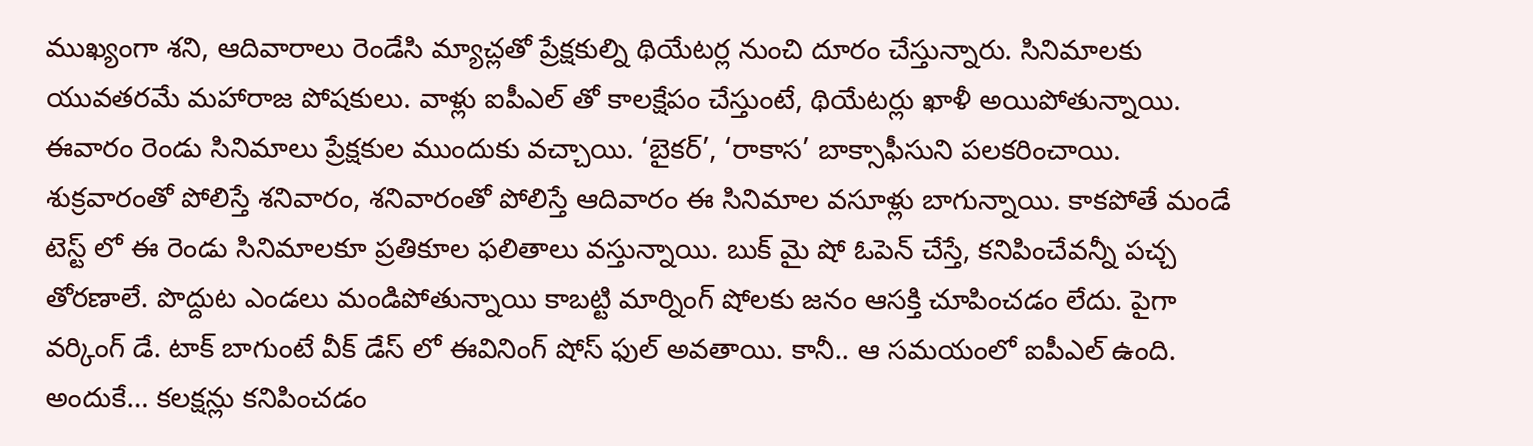ముఖ్యంగా శని, ఆదివారాలు రెండేసి మ్యాచ్లతో ప్రేక్షకుల్ని థియేటర్ల నుంచి దూరం చేస్తున్నారు. సినిమాలకు యువతరమే మహారాజ పోషకులు. వాళ్లు ఐపీఎల్ తో కాలక్షేపం చేస్తుంటే, థియేటర్లు ఖాళీ అయిపోతున్నాయి.
ఈవారం రెండు సినిమాలు ప్రేక్షకుల ముందుకు వచ్చాయి. ‘బైకర్’, ‘రాకాస’ బాక్సాఫీసుని పలకరించాయి. శుక్రవారంతో పోలిస్తే శనివారం, శనివారంతో పోలిస్తే ఆదివారం ఈ సినిమాల వసూళ్లు బాగున్నాయి. కాకపోతే మండే టెస్ట్ లో ఈ రెండు సినిమాలకూ ప్రతికూల ఫలితాలు వస్తున్నాయి. బుక్ మై షో ఓపెన్ చేస్తే, కనిపించేవన్నీ పచ్చ తోరణాలే. పొద్దుట ఎండలు మండిపోతున్నాయి కాబట్టి మార్నింగ్ షోలకు జనం ఆసక్తి చూపించడం లేదు. పైగా వర్కింగ్ డే. టాక్ బాగుంటే వీక్ డేస్ లో ఈవినింగ్ షోస్ ఫుల్ అవతాయి. కానీ.. ఆ సమయంలో ఐపీఎల్ ఉంది. అందుకే… కలక్షన్లు కనిపించడం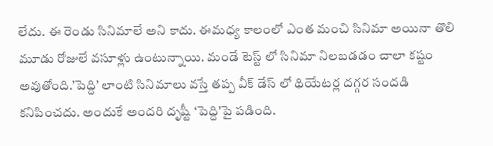లేదు. ఈ రెండు సినిమాలే అని కాదు. ఈమధ్య కాలంలో ఎంత మంచి సినిమా అయినా తొలి మూడు రోజులే వసూళ్లు ఉంటున్నాయి. మండే టెస్ట్ లో సినిమా నిలబడడం చాలా కష్టం అవుతోంది.’పెద్ది’ లాంటి సినిమాలు వస్తే తప్ప వీక్ డేస్ లో థియేటర్ల దగ్గర సందడి కనిపించదు. అందుకే అందరి దృష్టీ ‘పెద్ది’పై పడింది.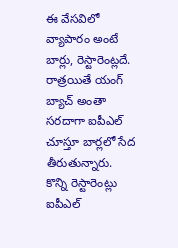ఈ వేసవిలో వ్యాపారం అంటే బార్లు, రెస్టారెంట్లదే. రాత్రయితే యంగ్ బ్యాచ్ అంతా సరదాగా ఐపీఎల్ చూస్తూ బార్లలో సేద తీరుతున్నారు. కొన్ని రెస్టారెంట్లు ఐపీఎల్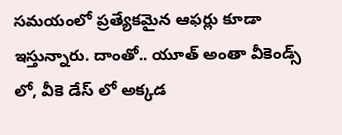సమయంలో ప్రత్యేకమైన ఆఫర్లు కూడా ఇస్తున్నారు. దాంతో.. యూత్ అంతా వీకెండ్స్ లో, వీకె డేస్ లో అక్కడ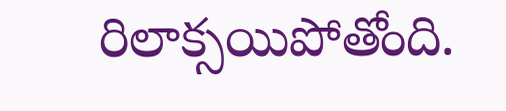రిలాక్సయిపోతోంది.